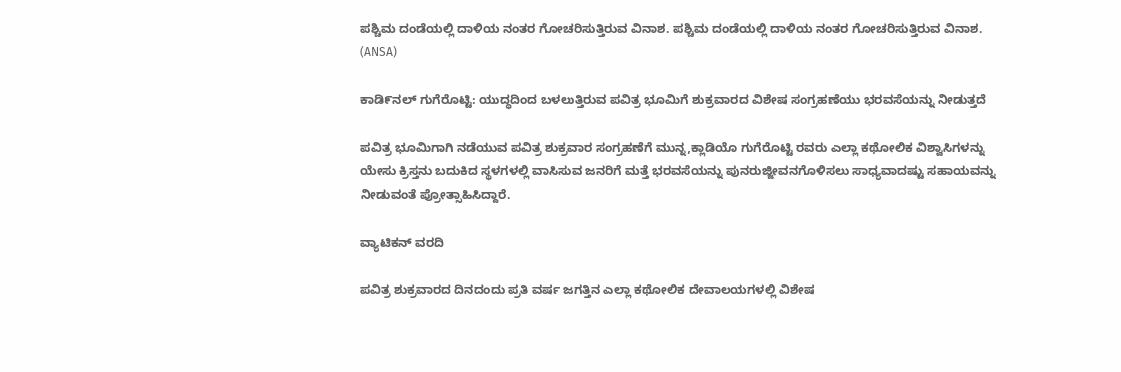ಪಶ್ಚಿಮ ದಂಡೆಯಲ್ಲಿ ದಾಳಿಯ ನಂತರ ಗೋಚರಿಸುತ್ತಿರುವ ವಿನಾಶ. ಪಶ್ಚಿಮ ದಂಡೆಯಲ್ಲಿ ದಾಳಿಯ ನಂತರ ಗೋಚರಿಸುತ್ತಿರುವ ವಿನಾಶ.  (ANSA)

ಕಾಡಿ೯ನಲ್ ಗುಗೆರೊಟ್ಟಿ: ಯುದ್ಧದಿಂದ ಬಳಲುತ್ತಿರುವ ಪವಿತ್ರ ಭೂಮಿಗೆ ಶುಕ್ರವಾರದ ವಿಶೇಷ ಸಂಗ್ರಹಣೆಯು ಭರವಸೆಯನ್ನು ನೀಡುತ್ತದೆ

ಪವಿತ್ರ ಭೂಮಿಗಾಗಿ ನಡೆಯುವ ಪವಿತ್ರ ಶುಕ್ರವಾರ ಸಂಗ್ರಹಣೆಗೆ ಮುನ್ನ,ಕ್ಲಾಡಿಯೊ ಗುಗೆರೊಟ್ಟಿ ರವರು ಎಲ್ಲಾ ಕಥೋಲಿಕ ವಿಶ್ವಾಸಿಗಳನ್ನು ಯೇಸು ಕ್ರಿಸ್ತನು ಬದುಕಿದ ಸ್ಥಳಗಳಲ್ಲಿ ವಾಸಿಸುವ ಜನರಿಗೆ ಮತ್ತೆ ಭರವಸೆಯನ್ನು ಪುನರುಜ್ಜೀವನಗೊಳಿಸಲು ಸಾಧ್ಯವಾದಷ್ಟು ಸಹಾಯವನ್ನು ನೀಡುವಂತೆ ಪ್ರೋತ್ಸಾಹಿಸಿದ್ದಾರೆ.

ವ್ಯಾಟಿಕನ್ ವರದಿ

ಪವಿತ್ರ ಶುಕ್ರವಾರದ ದಿನದಂದು ಪ್ರತಿ ವರ್ಷ ಜಗತ್ತಿನ ಎಲ್ಲಾ ಕಥೋಲಿಕ ದೇವಾಲಯಗಳಲ್ಲಿ ವಿಶೇಷ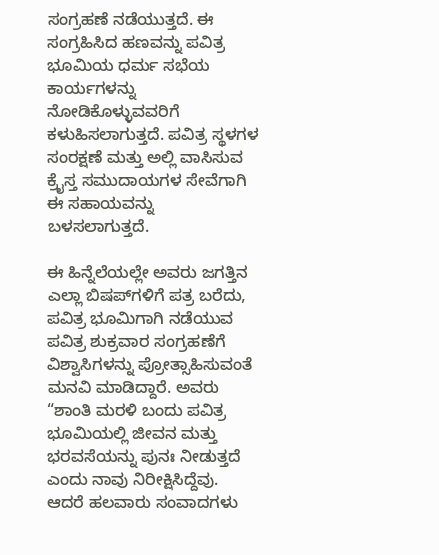ಸಂಗ್ರಹಣೆ ನಡೆಯುತ್ತದೆ. ಈ ಸಂಗ್ರಹಿಸಿದ ಹಣವನ್ನು ಪವಿತ್ರ ಭೂಮಿಯ ಧರ್ಮ ಸಭೆಯ ಕಾರ್ಯಗಳನ್ನು ನೋಡಿಕೊಳ್ಳುವವರಿಗೆ ಕಳುಹಿಸಲಾಗುತ್ತದೆ. ಪವಿತ್ರ ಸ್ಥಳಗಳ ಸಂರಕ್ಷಣೆ ಮತ್ತು ಅಲ್ಲಿ ವಾಸಿಸುವ ಕ್ರೈಸ್ತ ಸಮುದಾಯಗಳ ಸೇವೆಗಾಗಿ ಈ ಸಹಾಯವನ್ನು ಬಳಸಲಾಗುತ್ತದೆ.

ಈ ಹಿನ್ನೆಲೆಯಲ್ಲೇ ಅವರು ಜಗತ್ತಿನ ಎಲ್ಲಾ ಬಿಷಪ್‌ಗಳಿಗೆ ಪತ್ರ ಬರೆದು, ಪವಿತ್ರ ಭೂಮಿಗಾಗಿ ನಡೆಯುವ ಪವಿತ್ರ ಶುಕ್ರವಾರ ಸಂಗ್ರಹಣೆಗೆ ವಿಶ್ವಾಸಿಗಳನ್ನು ಪ್ರೋತ್ಸಾಹಿಸುವಂತೆ ಮನವಿ ಮಾಡಿದ್ದಾರೆ. ಅವರು “ಶಾಂತಿ ಮರಳಿ ಬಂದು ಪವಿತ್ರ ಭೂಮಿಯಲ್ಲಿ ಜೀವನ ಮತ್ತು ಭರವಸೆಯನ್ನು ಪುನಃ ನೀಡುತ್ತದೆ ಎಂದು ನಾವು ನಿರೀಕ್ಷಿಸಿದ್ದೆವು. ಆದರೆ ಹಲವಾರು ಸಂವಾದಗಳು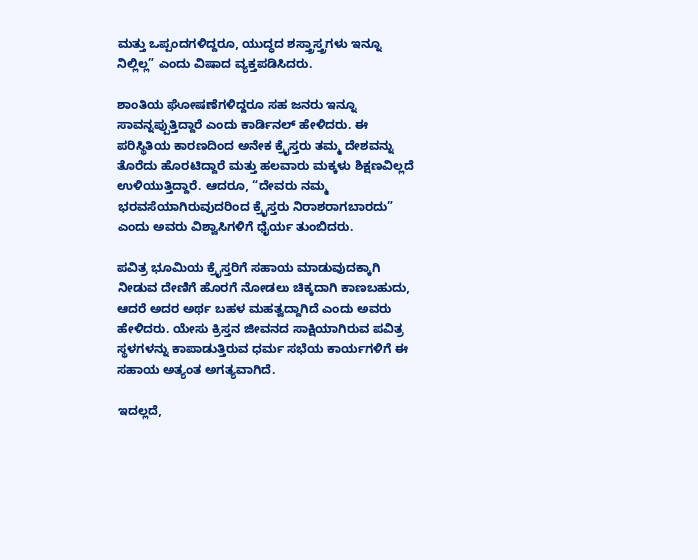ಮತ್ತು ಒಪ್ಪಂದಗಳಿದ್ದರೂ, ಯುದ್ಧದ ಶಸ್ತ್ರಾಸ್ತ್ರಗಳು ಇನ್ನೂ ನಿಲ್ಲಿಲ್ಲ” ಎಂದು ವಿಷಾದ ವ್ಯಕ್ತಪಡಿಸಿದರು.

ಶಾಂತಿಯ ಘೋಷಣೆಗಳಿದ್ದರೂ ಸಹ ಜನರು ಇನ್ನೂ ಸಾವನ್ನಪ್ಪುತ್ತಿದ್ದಾರೆ ಎಂದು ಕಾರ್ಡಿನಲ್ ಹೇಳಿದರು. ಈ ಪರಿಸ್ಥಿತಿಯ ಕಾರಣದಿಂದ ಅನೇಕ ಕ್ರೈಸ್ತರು ತಮ್ಮ ದೇಶವನ್ನು ತೊರೆದು ಹೊರಟಿದ್ದಾರೆ ಮತ್ತು ಹಲವಾರು ಮಕ್ಕಳು ಶಿಕ್ಷಣವಿಲ್ಲದೆ ಉಳಿಯುತ್ತಿದ್ದಾರೆ. ಆದರೂ, “ದೇವರು ನಮ್ಮ ಭರವಸೆಯಾಗಿರುವುದರಿಂದ ಕ್ರೈಸ್ತರು ನಿರಾಶರಾಗಬಾರದು” ಎಂದು ಅವರು ವಿಶ್ವಾಸಿಗಳಿಗೆ ಧೈರ್ಯ ತುಂಬಿದರು.

ಪವಿತ್ರ ಭೂಮಿಯ ಕ್ರೈಸ್ತರಿಗೆ ಸಹಾಯ ಮಾಡುವುದಕ್ಕಾಗಿ ನೀಡುವ ದೇಣಿಗೆ ಹೊರಗೆ ನೋಡಲು ಚಿಕ್ಕದಾಗಿ ಕಾಣಬಹುದು, ಆದರೆ ಅದರ ಅರ್ಥ ಬಹಳ ಮಹತ್ವದ್ದಾಗಿದೆ ಎಂದು ಅವರು ಹೇಳಿದರು. ಯೇಸು ಕ್ರಿಸ್ತನ ಜೀವನದ ಸಾಕ್ಷಿಯಾಗಿರುವ ಪವಿತ್ರ ಸ್ಥಳಗಳನ್ನು ಕಾಪಾಡುತ್ತಿರುವ ಧರ್ಮ ಸಭೆಯ ಕಾರ್ಯಗಳಿಗೆ ಈ ಸಹಾಯ ಅತ್ಯಂತ ಅಗತ್ಯವಾಗಿದೆ.

ಇದಲ್ಲದೆ,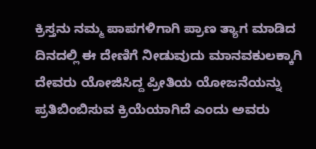ಕ್ರಿಸ್ತನು ನಮ್ಮ ಪಾಪಗಳಿಗಾಗಿ ಪ್ರಾಣ ತ್ಯಾಗ ಮಾಡಿದ ದಿನದಲ್ಲಿ ಈ ದೇಣಿಗೆ ನೀಡುವುದು ಮಾನವಕುಲಕ್ಕಾಗಿ ದೇವರು ಯೋಜಿಸಿದ್ದ ಪ್ರೀತಿಯ ಯೋಜನೆಯನ್ನು ಪ್ರತಿಬಿಂಬಿಸುವ ಕ್ರಿಯೆಯಾಗಿದೆ ಎಂದು ಅವರು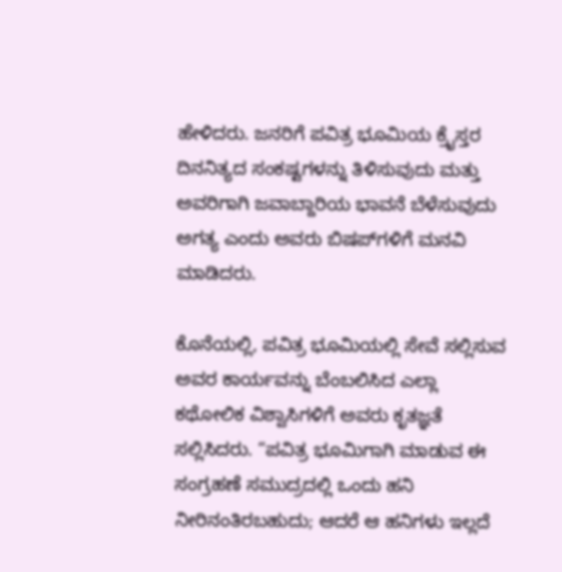ಹೇಳಿದರು. ಜನರಿಗೆ ಪವಿತ್ರ ಭೂಮಿಯ ಕ್ರೈಸ್ತರ ದಿನನಿತ್ಯದ ಸಂಕಷ್ಟಗಳನ್ನು ತಿಳಿಸುವುದು ಮತ್ತು ಅವರಿಗಾಗಿ ಜವಾಬ್ದಾರಿಯ ಭಾವನೆ ಬೆಳೆಸುವುದು ಅಗತ್ಯ ಎಂದು ಅವರು ಬಿಷಪ್‌ಗಳಿಗೆ ಮನವಿ ಮಾಡಿದರು.

ಕೊನೆಯಲ್ಲಿ, ಪವಿತ್ರ ಭೂಮಿಯಲ್ಲಿ ಸೇವೆ ಸಲ್ಲಿಸುವ ಅವರ ಕಾರ್ಯವನ್ನು ಬೆಂಬಲಿಸಿದ ಎಲ್ಲಾ ಕಥೋಲಿಕ ವಿಶ್ವಾಸಿಗಳಿಗೆ ಅವರು ಕೃತಜ್ಞತೆ ಸಲ್ಲಿಸಿದರು. “ಪವಿತ್ರ ಭೂಮಿಗಾಗಿ ಮಾಡುವ ಈ ಸಂಗ್ರಹಣೆ ಸಮುದ್ರದಲ್ಲಿ ಒಂದು ಹನಿ ನೀರಿನಂತಿರಬಹುದು; ಆದರೆ ಆ ಹನಿಗಳು ಇಲ್ಲದೆ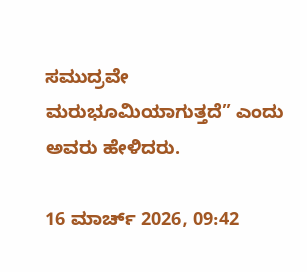ಸಮುದ್ರವೇ ಮರುಭೂಮಿಯಾಗುತ್ತದೆ” ಎಂದು ಅವರು ಹೇಳಿದರು.

16 ಮಾರ್ಚ್ 2026, 09:42